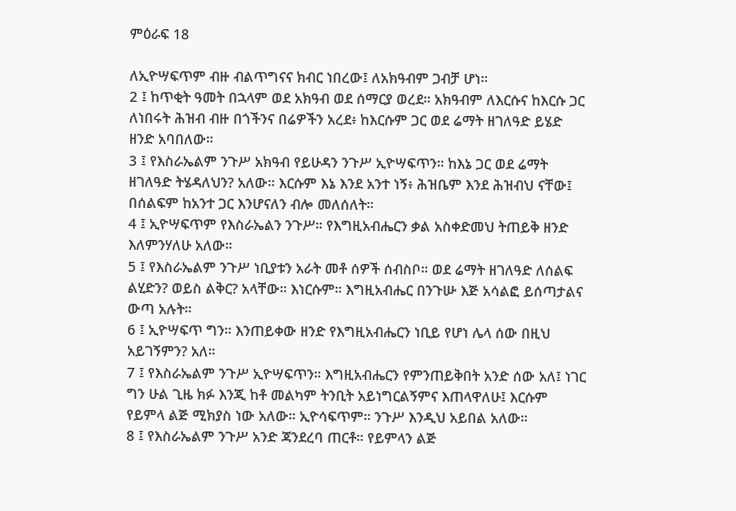ምዕራፍ 18

ለኢዮሣፍጥም ብዙ ብልጥግናና ክብር ነበረው፤ ለአክዓብም ጋብቻ ሆነ።
2 ፤ ከጥቂት ዓመት በኋላም ወደ አክዓብ ወደ ሰማርያ ወረደ። አክዓብም ለእርሱና ከእርሱ ጋር ለነበሩት ሕዝብ ብዙ በጎችንና በሬዎችን አረደ፥ ከእርሱም ጋር ወደ ሬማት ዘገለዓድ ይሄድ ዘንድ አባበለው።
3 ፤ የእስራኤልም ንጉሥ አክዓብ የይሁዳን ንጉሥ ኢዮሣፍጥን። ከእኔ ጋር ወደ ሬማት ዘገለዓድ ትሄዳለህን? አለው። እርሱም እኔ እንደ አንተ ነኝ፥ ሕዝቤም እንደ ሕዝብህ ናቸው፤ በሰልፍም ከአንተ ጋር እንሆናለን ብሎ መለሰለት።
4 ፤ ኢዮሣፍጥም የእስራኤልን ንጉሥ። የእግዚአብሔርን ቃል አስቀድመህ ትጠይቅ ዘንድ እለምንሃለሁ አለው።
5 ፤ የእስራኤልም ንጉሥ ነቢያቱን አራት መቶ ሰዎች ሰብስቦ። ወደ ሬማት ዘገለዓድ ለሰልፍ ልሂድን? ወይስ ልቅር? አላቸው። እነርሱም። እግዚአብሔር በንጉሡ እጅ አሳልፎ ይሰጣታልና ውጣ አሉት።
6 ፤ ኢዮሣፍጥ ግን። እንጠይቀው ዘንድ የእግዚአብሔርን ነቢይ የሆነ ሌላ ሰው በዚህ አይገኝምን? አለ።
7 ፤ የእስራኤልም ንጉሥ ኢዮሣፍጥን። እግዚአብሔርን የምንጠይቅበት አንድ ሰው አለ፤ ነገር ግን ሁል ጊዜ ክፉ እንጂ ከቶ መልካም ትንቢት አይነግርልኝምና እጠላዋለሁ፤ እርሱም የይምላ ልጅ ሚክያስ ነው አለው። ኢዮሳፍጥም። ንጉሥ እንዲህ አይበል አለው።
8 ፤ የእስራኤልም ንጉሥ አንድ ጃንደረባ ጠርቶ። የይምላን ልጅ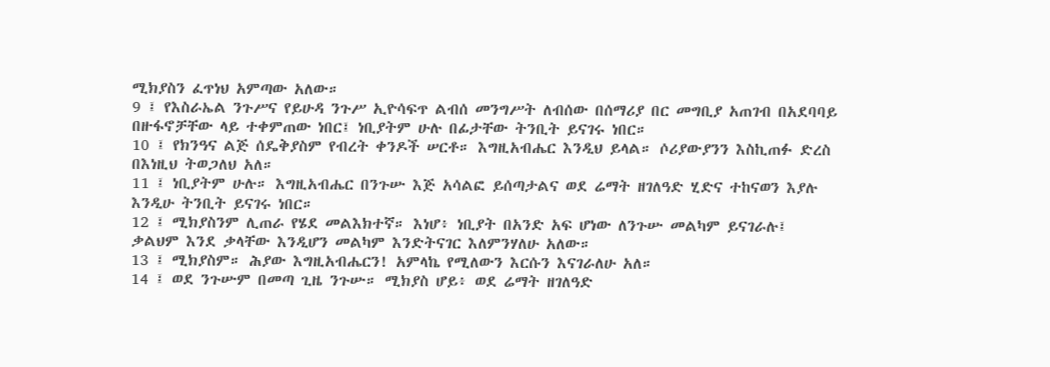ሚክያስን ፈጥነህ አምጣው አለው።
9 ፤ የእስራኤል ንጉሥና የይሁዳ ንጉሥ ኢዮሳፍጥ ልብሰ መንግሥት ለብሰው በሰማሪያ በር መግቢያ አጠገብ በአደባባይ በዙፋኖቻቸው ላይ ተቀምጠው ነበር፤ ነቢያትም ሁሉ በፊታቸው ትንቢት ይናገሩ ነበር።
10 ፤ የክንዓና ልጅ ሰዴቅያስም የብረት ቀንዶች ሠርቶ። እግዚአብሔር እንዲህ ይላል። ሶሪያውያንን እስኪጠፉ ድረስ በእነዚህ ትወጋለህ አለ።
11 ፤ ነቢያትም ሁሉ። እግዚአብሔር በንጉሡ እጅ አሳልፎ ይሰጣታልና ወደ ሬማት ዘገለዓድ ሂድና ተከናወን እያሉ እንዲሁ ትንቢት ይናገሩ ነበር።
12 ፤ ሚክያስንም ሊጠራ የሄደ መልእክተኛ። እነሆ፥ ነቢያት በአንድ አፍ ሆነው ለንጉሡ መልካም ይናገራሉ፤ ቃልህም እንደ ቃላቸው እንዲሆን መልካም እንድትናገር እለምንሃለሁ አለው።
13 ፤ ሚክያስም። ሕያው እግዚአብሔርን! አምላኬ የሚለውን እርሱን እናገራለሁ አለ።
14 ፤ ወደ ንጉሡም በመጣ ጊዜ ንጉሡ። ሚክያስ ሆይ፥ ወደ ሬማት ዘገለዓድ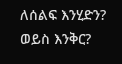ለሰልፍ እንሂድን? ወይስ እንቅር?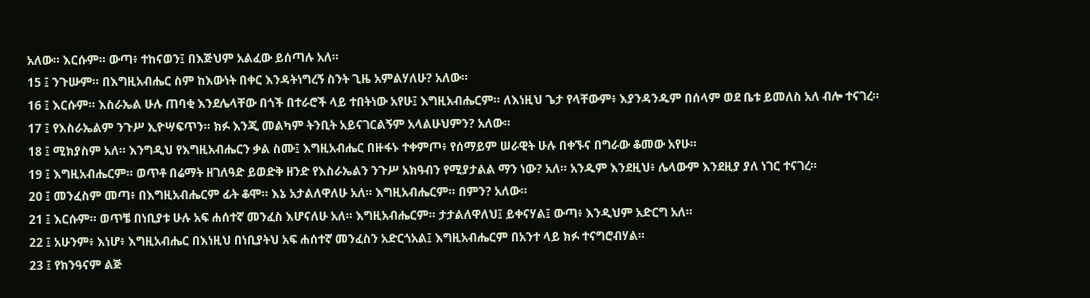አለው። እርሱም። ውጣ፥ ተከናወን፤ በእጅህም አልፈው ይሰጣሉ አለ።
15 ፤ ንጉሡም። በእግዚአብሔር ስም ከእውነት በቀር እንዳትነግረኝ ስንት ጊዜ አምልሃለሁ? አለው።
16 ፤ እርሱም። እስራኤል ሁሉ ጠባቂ እንደሌላቸው በጎች በተራሮች ላይ ተበትነው አየሁ፤ እግዚአብሔርም። ለእነዚህ ጌታ የላቸውም፥ እያንዳንዱም በሰላም ወደ ቤቱ ይመለስ አለ ብሎ ተናገረ።
17 ፤ የእስራኤልም ንጉሥ ኢዮሣፍጥን። ክፉ እንጂ መልካም ትንቢት አይናገርልኝም አላልሁህምን? አለው።
18 ፤ ሚክያስም አለ። እንግዲህ የእግዚአብሔርን ቃል ስሙ፤ እግዚአብሔር በዙፋኑ ተቀምጦ፥ የሰማይም ሠራዊት ሁሉ በቀኙና በግራው ቆመው አየሁ።
19 ፤ እግዚአብሔርም። ወጥቶ በሬማት ዘገለዓድ ይወድቅ ዘንድ የእስራኤልን ንጉሥ አክዓብን የሚያታልል ማን ነው? አለ። አንዱም እንደዚህ፥ ሌላውም እንደዚያ ያለ ነገር ተናገረ።
20 ፤ መንፈስም መጣ፥ በእግዚአብሔርም ፊት ቆሞ። እኔ አታልለዋለሁ አለ። እግዚአብሔርም። በምን? አለው።
21 ፤ እርሱም። ወጥቼ በነቢያቱ ሁሉ አፍ ሐሰተኛ መንፈስ እሆናለሁ አለ። እግዚአብሔርም። ታታልለዋለህ፤ ይቀናሃል፤ ውጣ፥ እንዲህም አድርግ አለ።
22 ፤ አሁንም፥ እነሆ፥ እግዚአብሔር በእነዚህ በነቢያትህ አፍ ሐሰተኛ መንፈስን አድርጎአል፤ እግዚአብሔርም በአንተ ላይ ክፉ ተናግሮብሃል።
23 ፤ የክንዓናም ልጅ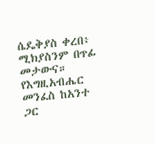ሴዴቅያስ ቀረበ፥ ሚክያስንም በጥፊ መታውና። የእግዚአብሔር መንፈስ ከአንተ ጋር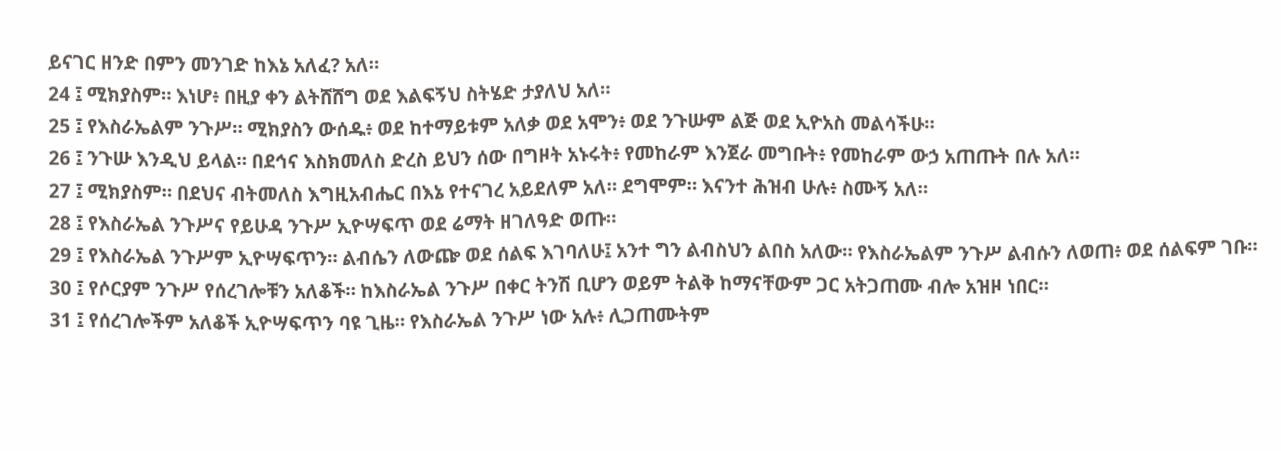ይናገር ዘንድ በምን መንገድ ከእኔ አለፈ? አለ።
24 ፤ ሚክያስም። እነሆ፥ በዚያ ቀን ልትሸሸግ ወደ እልፍኝህ ስትሄድ ታያለህ አለ።
25 ፤ የእስራኤልም ንጉሥ። ሚክያስን ውሰዱ፥ ወደ ከተማይቱም አለቃ ወደ አሞን፥ ወደ ንጉሡም ልጅ ወደ ኢዮአስ መልሳችሁ።
26 ፤ ንጉሡ እንዲህ ይላል። በደኅና እስክመለስ ድረስ ይህን ሰው በግዞት አኑሩት፥ የመከራም እንጀራ መግቡት፥ የመከራም ውኃ አጠጡት በሉ አለ።
27 ፤ ሚክያስም። በደህና ብትመለስ እግዚአብሔር በእኔ የተናገረ አይደለም አለ። ደግሞም። እናንተ ሕዝብ ሁሉ፥ ስሙኝ አለ።
28 ፤ የእስራኤል ንጉሥና የይሁዳ ንጉሥ ኢዮሣፍጥ ወደ ሬማት ዘገለዓድ ወጡ።
29 ፤ የእስራኤል ንጉሥም ኢዮሣፍጥን። ልብሴን ለውጬ ወደ ሰልፍ እገባለሁ፤ አንተ ግን ልብስህን ልበስ አለው። የእስራኤልም ንጉሥ ልብሱን ለወጠ፥ ወደ ሰልፍም ገቡ።
30 ፤ የሶርያም ንጉሥ የሰረገሎቹን አለቆች። ከእስራኤል ንጉሥ በቀር ትንሽ ቢሆን ወይም ትልቅ ከማናቸውም ጋር አትጋጠሙ ብሎ አዝዞ ነበር።
31 ፤ የሰረገሎችም አለቆች ኢዮሣፍጥን ባዩ ጊዜ። የእስራኤል ንጉሥ ነው አሉ፥ ሊጋጠሙትም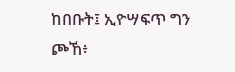ከበቡት፤ ኢዮሣፍጥ ግን ጮኸ፥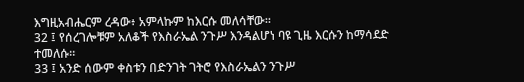እግዚአብሔርም ረዳው፥ አምላኩም ከእርሱ መለሳቸው።
32 ፤ የሰረገሎቹም አለቆች የእስራኤል ንጉሥ እንዳልሆነ ባዩ ጊዜ እርሱን ከማሳደድ ተመለሱ።
33 ፤ አንድ ሰውም ቀስቱን በድንገት ገትሮ የእስራኤልን ንጉሥ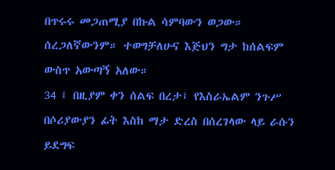በጥሩሩ መጋጠሚያ በኩል ሳምባውን ወጋው። ሰረጋለኛውንም። ተወግቻለሁና እጅህን ግታ ከሰልፍም ውስጥ አውጣኝ አለው።
34 ፤ በዚያም ቀን ሰልፍ በረታ፤ የእስራኤልም ንጉሥ በሶሪያውያን ፊት እስከ ማታ ድረስ በሰረገላው ላይ ራሱን ይደግፍ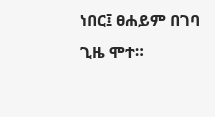ነበር፤ ፀሐይም በገባ ጊዜ ሞተ።